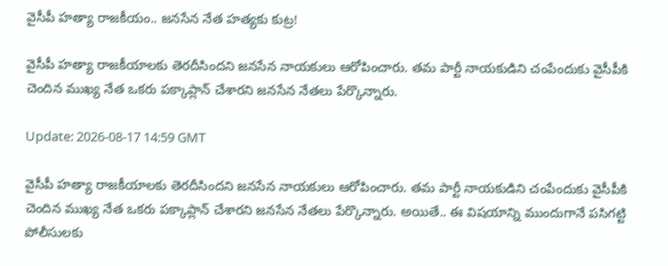వైసీపీ హ‌త్యా రాజ‌కీయం.. జ‌న‌సేన నేత హ‌త్య‌కు కుట్ర‌!

వైసీపీ హ‌త్యా రాజ‌కీయాల‌కు తెర‌దీసింద‌ని జ‌న‌సేన నాయ‌కులు ఆరోపించారు. త‌మ పార్టీ నాయ‌కుడిని చంపేందుకు వైసీపీకి చెందిన ముఖ్య నేత ఒక‌రు ప‌క్కాప్లాన్ చేశార‌ని జ‌న‌సేన నేత‌లు పేర్కొన్నారు.

Update: 2026-08-17 14:59 GMT

వైసీపీ హ‌త్యా రాజ‌కీయాల‌కు తెర‌దీసింద‌ని జ‌న‌సేన నాయ‌కులు ఆరోపించారు. త‌మ పార్టీ నాయ‌కుడిని చంపేందుకు వైసీపీకి చెందిన ముఖ్య నేత ఒక‌రు ప‌క్కాప్లాన్ చేశార‌ని జ‌న‌సేన నేత‌లు పేర్కొన్నారు. అయితే.. ఈ విష‌యాన్ని ముందుగానే ప‌సిగ‌ట్టి పోలీసుల‌కు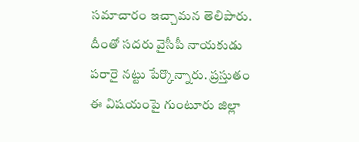స‌మాచారం ఇచ్చామ‌న తెలిపారు. దీంతో స‌ద‌రు వైసీపీ నాయ‌కుడు ప‌రారై న‌ట్టు పేర్కొన్నారు. ప్ర‌స్తుతం ఈ విష‌యంపై గుంటూరు జిల్లా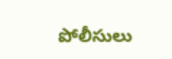పోలీసులు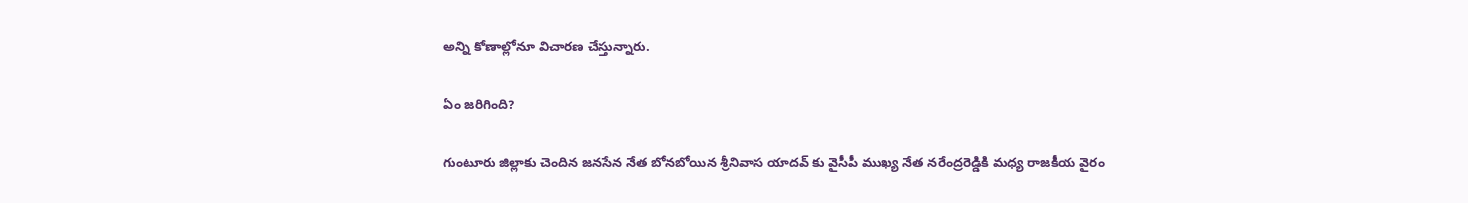అన్ని కోణాల్లోనూ విచార‌ణ చేస్తున్నారు.

ఏం జ‌రిగింది?

గుంటూరు జిల్లాకు చెందిన జనసేన నేత బోనబోయిన శ్రీనివాస యాదవ్ కు వైసీపీ ముఖ్య నేత నరేంద్రరెడ్డికి మ‌ధ్య రాజ‌కీయ వైరం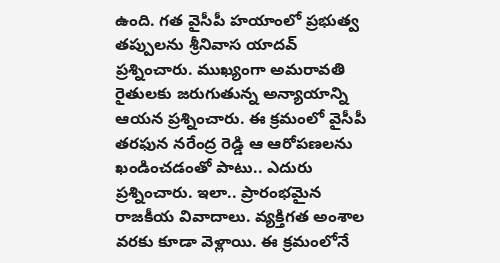ఉంది. గ‌త వైసీపీ హ‌యాంలో ప్ర‌భుత్వ త‌ప్పుల‌ను శ్రీనివాస యాద‌వ్ ప్ర‌శ్నించారు. ముఖ్యంగా అమ‌రావ‌తి రైతుల‌కు జ‌రుగుతున్న అన్యాయాన్ని ఆయ‌న ప్ర‌శ్నించారు. ఈ క్ర‌మంలో వైసీపీ త‌ర‌ఫున న‌రేంద్ర రెడ్డి ఆ ఆరోప‌ణ‌ల‌ను ఖండించ‌డంతో పాటు.. ఎదురు ప్ర‌శ్నించారు. ఇలా.. ప్రారంభ‌మైన రాజ‌కీయ వివాదాలు. వ్య‌క్తిగ‌త అంశాల వ‌ర‌కు కూడా వెళ్లాయి. ఈ క్ర‌మంలోనే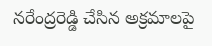న‌రేంద్ర‌రెడ్డి చేసిన అక్ర‌మాల‌పై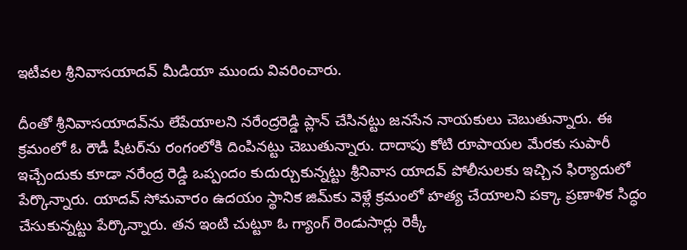ఇటీవ‌ల శ్రీనివాస‌యాదవ్ మీడియా ముందు వివ‌రించారు.

దీంతో శ్రీనివాస‌యాద‌వ్‌ను లేపేయాల‌ని న‌రేంద్ర‌రెడ్డి ప్లాన్ చేసిన‌ట్టు జ‌న‌సేన నాయ‌కులు చెబుతున్నారు. ఈ క్ర‌మంలో ఓ రౌడీ షీట‌ర్‌ను రంగంలోకి దింపిన‌ట్టు చెబుతున్నారు. దాదాపు కోటి రూపాయ‌ల మేర‌కు సుపారీ ఇచ్చేందుకు కూడా న‌రేంద్ర రెడ్డి ఒప్పందం కుదుర్చుకున్న‌ట్టు శ్రీనివాస యాద‌వ్ పోలీసుల‌కు ఇచ్చిన ఫిర్యాదులో పేర్కొన్నారు. యాదవ్ సోమ‌వారం ఉదయం స్థానిక‌ జిమ్‌కు వెళ్లే క్రమంలో హత్య చేయాలని ప‌క్కా ప్ర‌ణాళిక సిద్ధం చేసుకున్న‌ట్టు పేర్కొన్నారు. త‌న ఇంటి చుట్టూ ఓ గ్యాంగ్ రెండుసార్లు రెక్కీ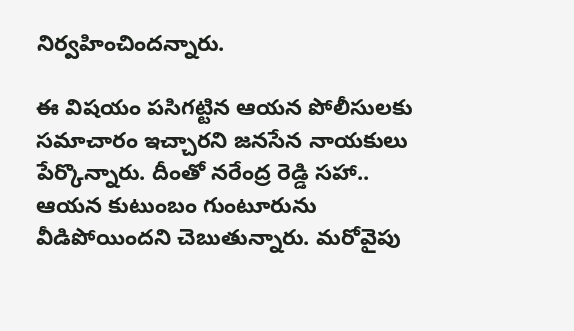నిర్వహించిందన్నారు.

ఈ విష‌యం ప‌సిగ‌ట్టిన ఆయ‌న పోలీసుల‌కు స‌మాచారం ఇచ్చార‌ని జ‌న‌సేన నాయ‌కులు పేర్కొన్నారు. దీంతో న‌రేంద్ర రెడ్డి స‌హా.. ఆయ‌న కుటుంబం గుంటూరును వీడిపోయింద‌ని చెబుతున్నారు. మ‌రోవైపు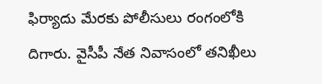ఫిర్యాదు మేర‌కు పోలీసులు రంగంలోకి దిగారు. వైసీపీ నేత నివాసంలో త‌నిఖీలు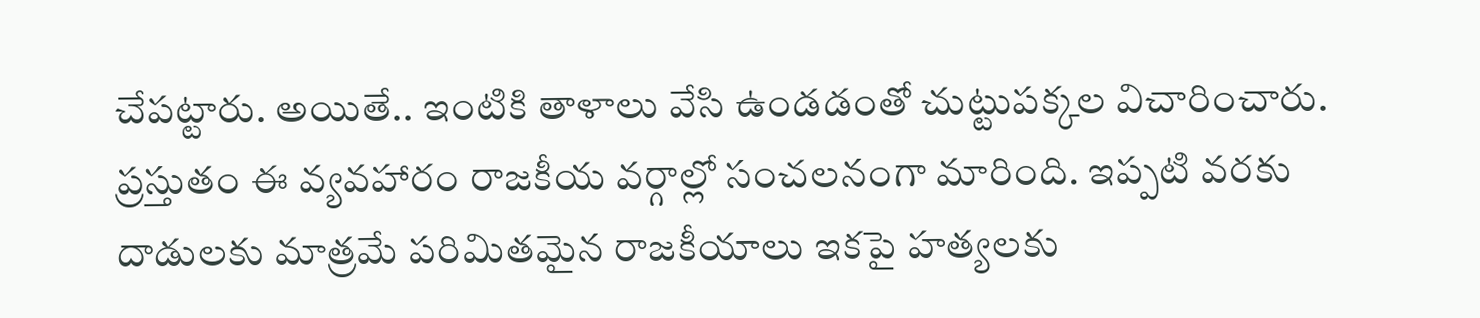చేప‌ట్టారు. అయితే.. ఇంటికి తాళాలు వేసి ఉండ‌డంతో చుట్టుప‌క్క‌ల విచారించారు. ప్ర‌స్తుతం ఈ వ్య‌వ‌హారం రాజ‌కీయ వ‌ర్గాల్లో సంచ‌ల‌నంగా మారింది. ఇప్ప‌టి వ‌ర‌కు దాడుల‌కు మాత్ర‌మే ప‌రిమిత‌మైన రాజ‌కీయాలు ఇక‌పై హ‌త్య‌ల‌కు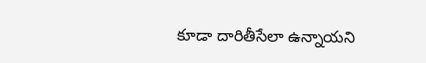కూడా దారితీసేలా ఉన్నాయ‌ని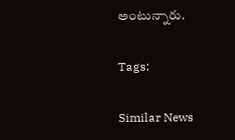అంటున్నారు.

Tags:

Similar News